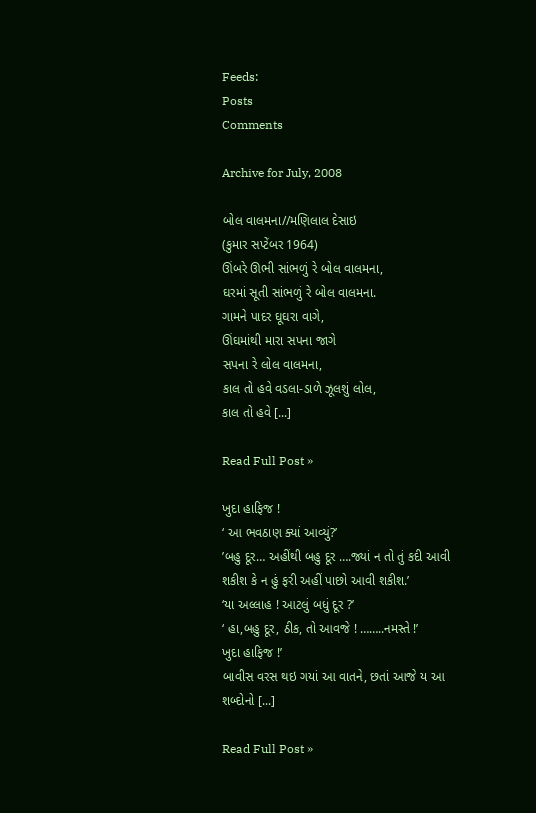Feeds:
Posts
Comments

Archive for July, 2008

બોલ વાલમના//મણિલાલ દેસાઇ
(કુમાર સપ્ટેંબર 1964)
ઊંબરે ઊભી સાંભળું રે બોલ વાલમના,
ઘરમાં સૂતી સાંભળું રે બોલ વાલમના.
ગામને પાદર ઘૂઘરા વાગે,
ઊંઘમાંથી મારા સપના જાગે
સપના રે લોલ વાલમના,
કાલ તો હવે વડલા-ડાળે ઝૂલશું લોલ,
કાલ તો હવે [...]

Read Full Post »

ખુદા હાફિજ !
‘ આ ભવઠાણ ક્યાં આવ્યું?’
’બહુ દૂર… અહીંથી બહુ દૂર ….જ્યાં ન તો તું કદી આવી શકીશ કે ન હું ફરી અહીં પાછો આવી શકીશ.’
‘યા અલ્લાહ ! આટલું બધું દૂર ?’
‘ હા,બહુ દૂર, ઠીક, તો આવજે ! ……..નમસ્તે !’
ખુદા હાફિજ !’
બાવીસ વરસ થઇ ગયાં આ વાતને, છતાં આજે ય આ શબ્દોનો [...]

Read Full Post »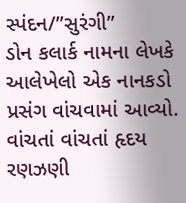સ્પંદન/”સુરંગી”
ડોન કલાર્ક નામના લેખકે આલેખેલો એક નાનકડો પ્રસંગ વાંચવામાં આવ્યો. વાંચતાં વાંચતાં હૃદય રણઝણી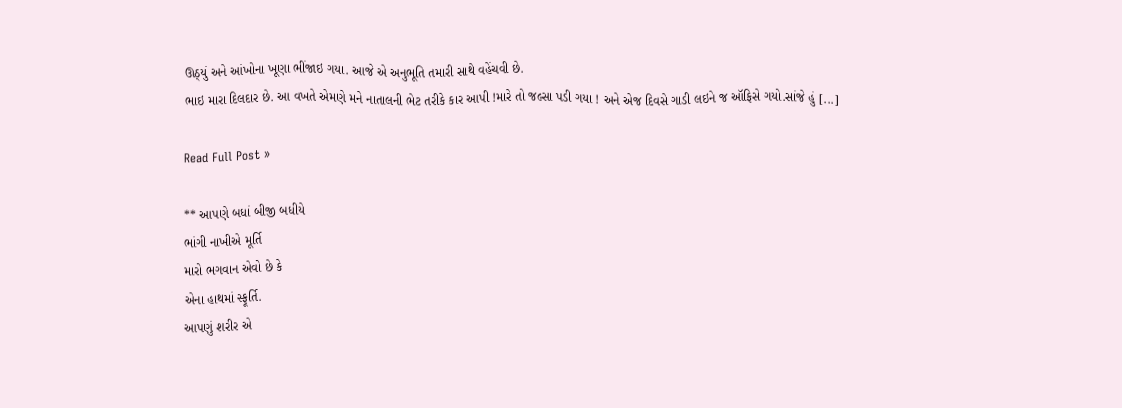ઊઠ્યું અને આંખોના ખૂણા ભીંજાઇ ગયા. આજે એ અનુભૂતિ તમારી સાથે વહેંચવી છે.
ભાઇ મારા દિલદાર છે. આ વખતે એમણે મને નાતાલની ભેટ તરીકે કાર આપી !મારે તો જલ્સા પડી ગયા ! અને એજ દિવસે ગાડી લઇને જ ઑફિસે ગયો.સાંજે હું [...]

Read Full Post »

** આપણે બધાં બીજી બધીયે
ભાંગી નાખીએ મૂર્તિ
મારો ભગવાન એવો છે કે
એના હાથમાં સ્ફૂર્તિ.
આપણું શરીર એ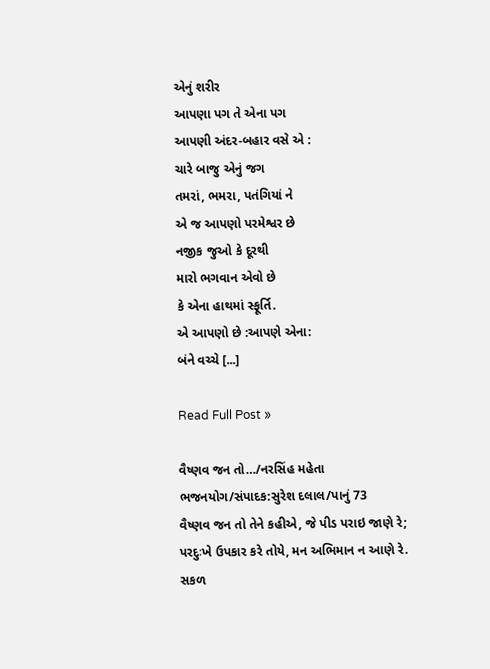એનું શરીર
આપણા પગ તે એના પગ
આપણી અંદર-બહાર વસે એ :
ચારે બાજુ એનું જગ
તમરાં, ભમરા, પતંગિયાં ને
એ જ આપણો પરમેશ્વર છે
નજીક જુઓ કે દૂરથી
મારો ભગવાન એવો છે
કે એના હાથમાં સ્ફૂર્તિ.
એ આપણો છે :આપણે એના:
બંને વચ્ચે [...]

Read Full Post »

વૈષ્ણવ જન તો…/નરસિંહ મહેતા
ભજનયોગ/સંપાદક:સુરેશ દલાલ/પાનું 73
વૈષ્ણવ જન તો તેને કહીએ, જે પીડ પરાઇ જાણે રે;
પરદુઃખે ઉપકાર કરે તોયે, મન અભિમાન ન આણે રે.
સકળ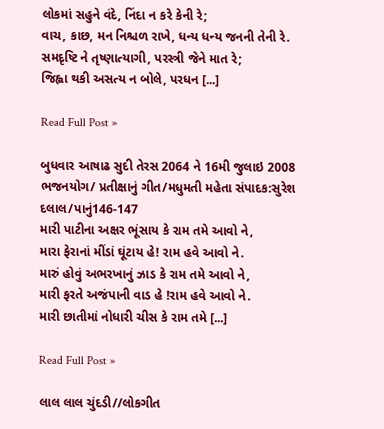લોકમાં સહુને વંદે, નિંદા ન કરે કેની રે;
વાચ, કાછ, મન નિશ્ચળ રાખે, ધન્ય ધન્ય જનની તેની રે.
સમદૃષ્ટિ ને તૃષ્ણાત્યાગી, પરસ્ત્રી જેને માત રે;
જિહ્વા થકી અસત્ય ન બોલે, પરધન [...]

Read Full Post »

બુધવાર આષાઢ સુદી તેરસ 2064 ને 16મી જુલાઇ 2008
ભજનયોગ/ પ્રતીક્ષાનું ગીત/મધુમતી મહેતા સંપાદક:સુરેશ દલાલ/પાનું146-147
મારી પાટીના અક્ષર ભૂંસાય કે રામ તમે આવો ને,
મારા ફેરાનાં મીંડાં ઘૂંટાય હે! રામ હવે આવો ને.
મારું હોવું અભરખાનું ઝાડ કે રામ તમે આવો ને,
મારી ફરતે અજંપાની વાડ હે !રામ હવે આવો ને.
મારી છાતીમાં નોધારી ચીસ કે રામ તમે [...]

Read Full Post »

લાલ લાલ ચુંદડી//લોકગીત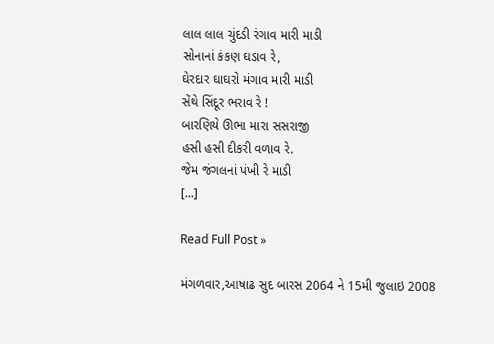લાલ લાલ ચુંદડી રંગાવ મારી માડી
સોનાનાં કંકણ ઘડાવ રે,
ઘેરદાર ઘાઘરો મંગાવ મારી માડી
સેંથે સિંદૂર ભરાવ રે !
બારણિયે ઊભા મારા સસરાજી
હસી હસી દીકરી વળાવ રે.
જેમ જંગલનાં પંખી રે માડી
[...]

Read Full Post »

મંગળવાર,આષાઢ સુદ બારસ 2064 ને 15મી જુલાઇ 2008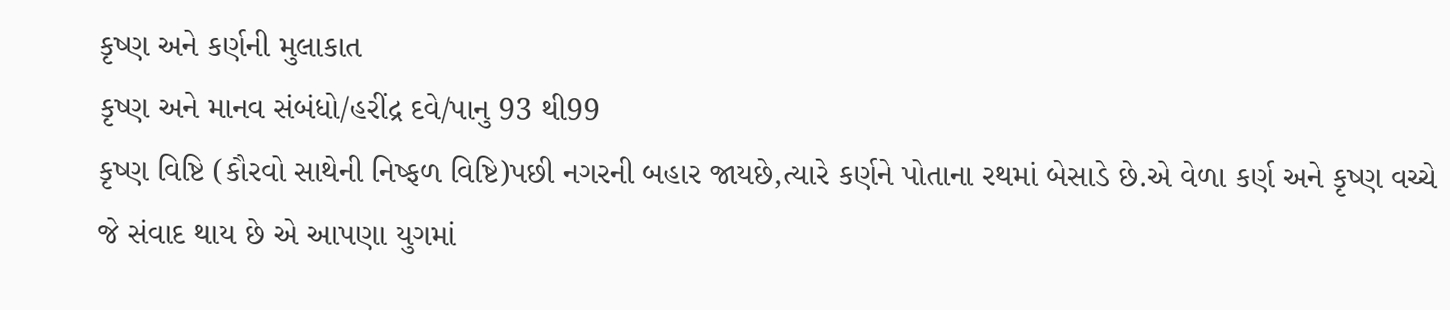કૃષ્ણ અને કર્ણની મુલાકાત
કૃષ્ણ અને માનવ સંબંધો/હરીંદ્ર દવે/પાનુ 93 થી99
કૃષ્ણ વિષ્ટિ (કૌરવો સાથેની નિષ્ફળ વિષ્ટિ)પછી નગરની બહાર જાયછે,ત્યારે કર્ણને પોતાના રથમાં બેસાડે છે.એ વેળા કર્ણ અને કૃષ્ણ વચ્ચે જે સંવાદ થાય છે એ આપણા યુગમાં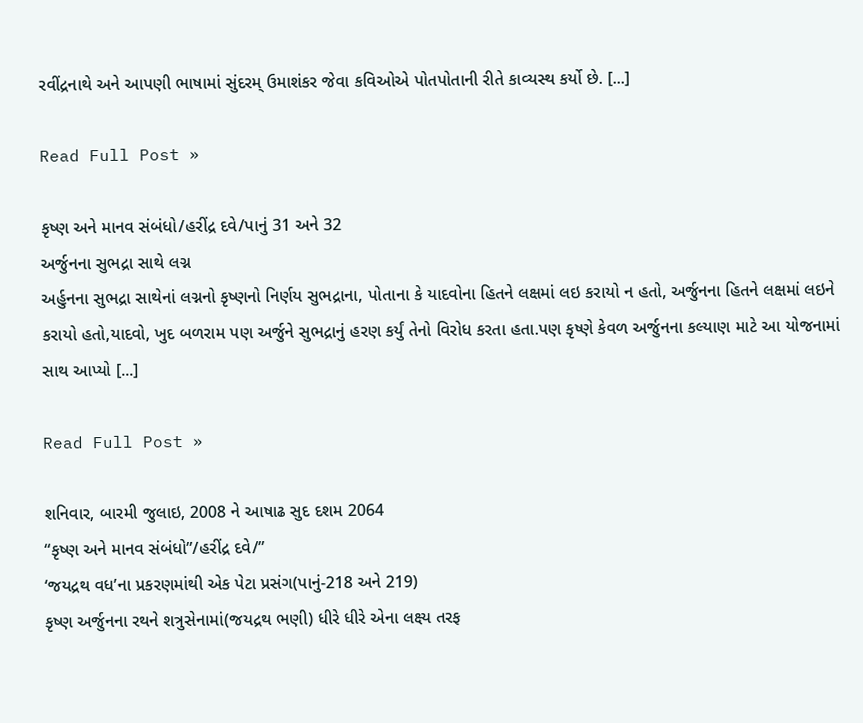રવીંદ્રનાથે અને આપણી ભાષામાં સુંદરમ્ ઉમાશંકર જેવા કવિઓએ પોતપોતાની રીતે કાવ્યસ્થ કર્યો છે. [...]

Read Full Post »

કૃષ્ણ અને માનવ સંબંધો/હરીંદ્ર દવે/પાનું 31 અને 32
અર્જુનના સુભદ્રા સાથે લગ્ન
અર્હુનના સુભદ્રા સાથેનાં લગ્નનો કૃષ્ણનો નિર્ણય સુભદ્રાના, પોતાના કે યાદવોના હિતને લક્ષમાં લઇ કરાયો ન હતો, અર્જુનના હિતને લક્ષમાં લઇને કરાયો હતો,યાદવો, ખુદ બળરામ પણ અર્જુને સુભદ્રાનું હરણ કર્યું તેનો વિરોધ કરતા હતા.પણ કૃષ્ણે કેવળ અર્જુનના કલ્યાણ માટે આ યોજનામાં સાથ આપ્યો [...]

Read Full Post »

શનિવાર, બારમી જુલાઇ, 2008 ને આષાઢ સુદ દશમ 2064
“કૃષ્ણ અને માનવ સંબંધો”/હરીંદ્ર દવે/”
‘જયદ્રથ વધ’ના પ્રકરણમાંથી એક પેટા પ્રસંગ(પાનું-218 અને 219)
કૃષ્ણ અર્જુનના રથને શત્રુસેનામાં(જયદ્રથ ભણી) ધીરે ધીરે એના લક્ષ્ય તરફ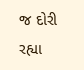જ દોરી રહ્યા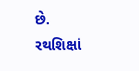છે.
રથશિક્ષાં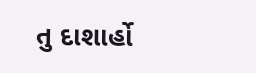તુ દાશાર્હો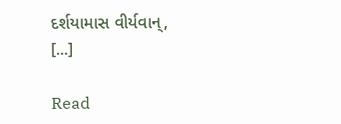દર્શયામાસ વીર્યવાન્,
[...]

Read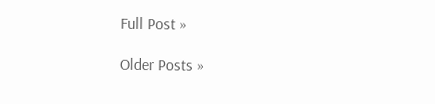Full Post »

Older Posts »